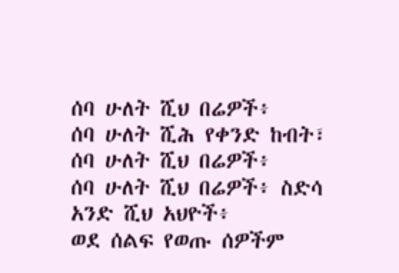ሰባ ሁለት ሺህ በሬዎች፥
ሰባ ሁለት ሺሕ የቀንድ ከብት፣
ሰባ ሁለት ሺህ በሬዎች፥
ሰባ ሁለት ሺህ በሬዎች፥ ስድሳ አንድ ሺህ አህዮች፥
ወደ ሰልፍ የወጡ ሰዎችም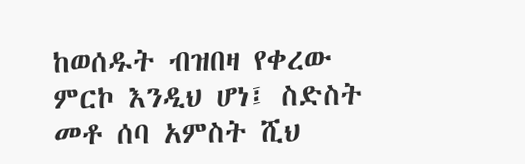ከወሰዱት ብዝበዛ የቀረው ምርኮ እንዲህ ሆነ፤ ስድስት መቶ ሰባ አምስት ሺህ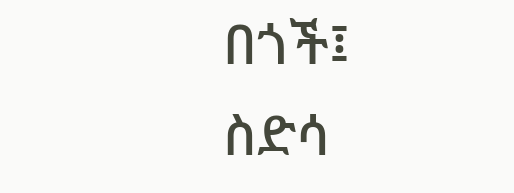በጎች፤
ስድሳ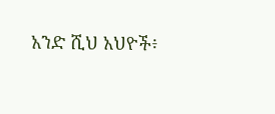አንድ ሺህ አህዮች፥